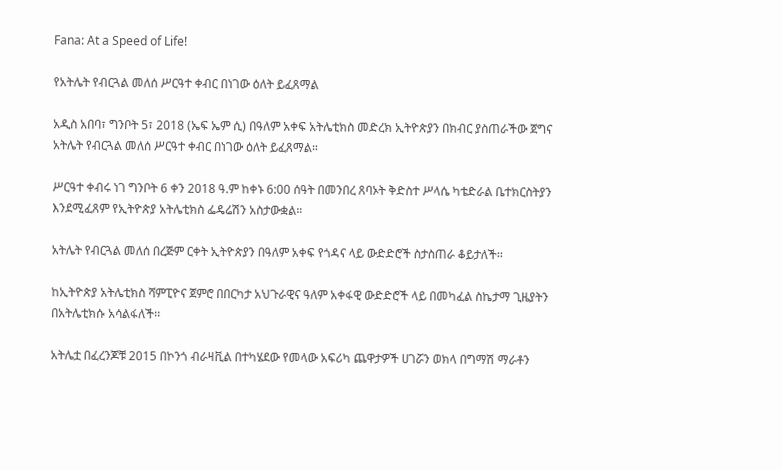Fana: At a Speed of Life!

የአትሌት የብርጓል መለሰ ሥርዓተ ቀብር በነገው ዕለት ይፈጸማል

አዲስ አበባ፣ ግንቦት 5፣ 2018 (ኤፍ ኤም ሲ) በዓለም አቀፍ አትሌቲክስ መድረክ ኢትዮጵያን በክብር ያስጠራችው ጀግና አትሌት የብርጓል መለሰ ሥርዓተ ቀብር በነገው ዕለት ይፈጸማል።

ሥርዓተ ቀብሩ ነገ ግንቦት 6 ቀን 2018 ዓ.ም ከቀኑ 6:00 ሰዓት በመንበረ ጸባኦት ቅድስተ ሥላሴ ካቴድራል ቤተክርስትያን እንደሚፈጸም የኢትዮጵያ አትሌቲክስ ፌዴሬሽን አስታውቋል።

አትሌት የብርጓል መለሰ በረጅም ርቀት ኢትዮጵያን በዓለም አቀፍ የጎዳና ላይ ውድድሮች ስታስጠራ ቆይታለች፡፡

ከኢትዮጵያ አትሌቲክስ ሻምፒዮና ጀምሮ በበርካታ አህጉራዊና ዓለም አቀፋዊ ውድድሮች ላይ በመካፈል ስኬታማ ጊዜያትን በአትሌቲክሱ አሳልፋለች፡፡

አትሌቷ በፈረንጆቹ 2015 በኮንጎ ብራዛቪል በተካሄደው የመላው አፍሪካ ጨዋታዎች ሀገሯን ወክላ በግማሽ ማራቶን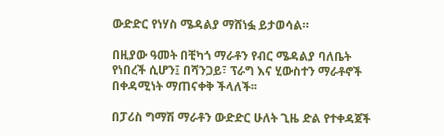ውድድር የነሃስ ሜዳልያ ማሸነፏ ይታወሳል።

በዚያው ዓመት በቺካጎ ማራቶን የብር ሜዳልያ ባለቤት የነበረች ሲሆን፤ በሻንጋይ፣ ፕራግ እና ሂውስተን ማራቶኖች በቀዳሚነት ማጠናቀቅ ችላለች፡፡

በፓሪስ ግማሽ ማራቶን ውድድር ሁለት ጊዜ ድል የተቀዳጀች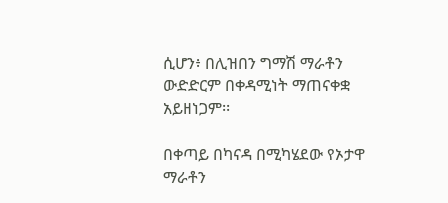ሲሆን፥ በሊዝበን ግማሽ ማራቶን ውድድርም በቀዳሚነት ማጠናቀቋ አይዘነጋም፡፡

በቀጣይ በካናዳ በሚካሄደው የኦታዋ ማራቶን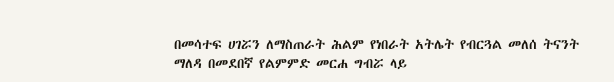በመሳተፍ ሀገሯን ለማስጠራት ሕልም የነበራት አትሌት የብርጓል መለሰ ትናንት ማለዳ በመደበኛ የልምምድ መርሐ ግብሯ ላይ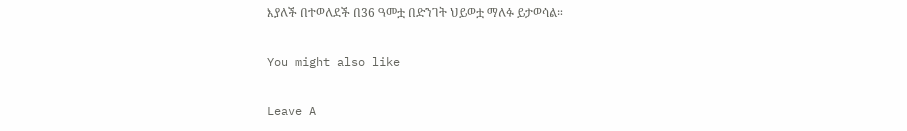እያለች በተወለደች በ36 ዓመቷ በድንገት ህይወቷ ማለፉ ይታወሳል።

You might also like

Leave A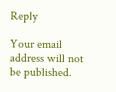Reply

Your email address will not be published.